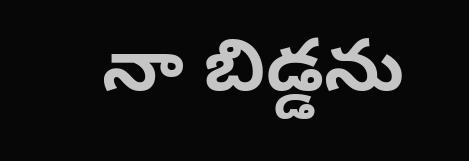నా బిడ్డను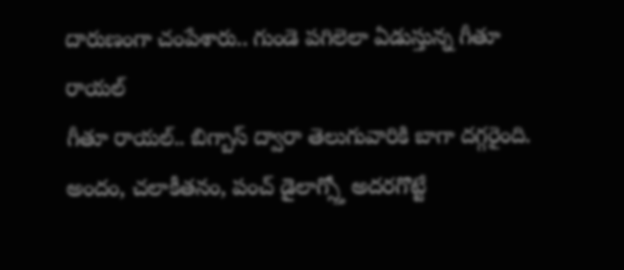దారుణంగా చంపేశారు.. గుండె పగిలెలా ఏడుస్తున్న గీతూ రాయల్
గీతూ రాయల్.. బిగ్బాస్ ద్వారా తెలుగువారికి బాగా దగ్గరైంది. అందం, చలాకీతనం, పంచ్ డైలాగ్స్తో అదరగొట్టే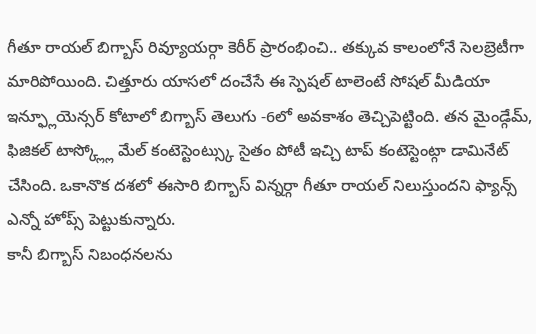గీతూ రాయల్ బిగ్బాస్ రివ్యూయర్గా కెరీర్ ప్రారంభించి.. తక్కువ కాలంలోనే సెలబ్రెటీగా మారిపోయింది. చిత్తూరు యాసలో దంచేసే ఈ స్పెషల్ టాలెంటే సోషల్ మీడియా ఇన్ఫ్లూయెన్సర్ కోటాలో బిగ్బాస్ తెలుగు -6లో అవకాశం తెచ్చిపెట్టింది. తన మైండ్గేమ్, ఫిజికల్ టాస్క్ల్లో మేల్ కంటెస్టెంట్స్కు సైతం పోటీ ఇచ్చి టాప్ కంటెస్టెంట్గా డామినేట్ చేసింది. ఒకానొక దశలో ఈసారి బిగ్బాస్ విన్నర్గా గీతూ రాయల్ నిలుస్తుందని ఫ్యాన్స్ ఎన్నో హోప్స్ పెట్టుకున్నారు.
కానీ బిగ్బాస్ నిబంధనలను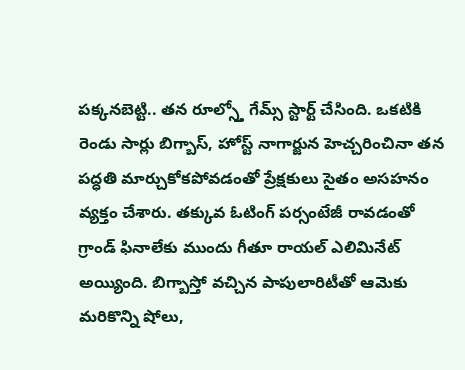పక్కనబెట్టి.. తన రూల్స్తో గేమ్స్ స్టార్ట్ చేసింది. ఒకటికి రెండు సార్లు బిగ్బాస్, హోస్ట్ నాగార్జున హెచ్చరించినా తన పద్ధతి మార్చుకోకపోవడంతో ప్రేక్షకులు సైతం అసహనం వ్యక్తం చేశారు. తక్కువ ఓటింగ్ పర్సంటేజీ రావడంతో గ్రాండ్ ఫినాలేకు ముందు గీతూ రాయల్ ఎలిమినేట్ అయ్యింది. బిగ్బాస్తో వచ్చిన పాపులారిటీతో ఆమెకు మరికొన్ని షోలు,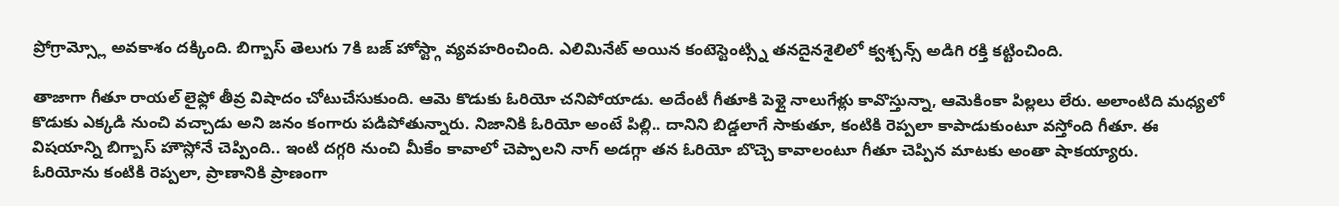ప్రోగ్రామ్స్లో అవకాశం దక్కింది. బిగ్బాస్ తెలుగు 7కి బజ్ హోస్ట్గా వ్యవహరించింది. ఎలిమినేట్ అయిన కంటెస్టెంట్స్ని తనదైనశైలిలో క్వశ్చన్స్ అడిగి రక్తి కట్టించింది.

తాజాగా గీతూ రాయల్ లైఫ్లో తీవ్ర విషాదం చోటుచేసుకుంది. ఆమె కొడుకు ఓరియో చనిపోయాడు. అదేంటీ గీతూకి పెళ్లై నాలుగేళ్లు కావొస్తున్నా, ఆమెకింకా పిల్లలు లేరు. అలాంటిది మధ్యలో కొడుకు ఎక్కడి నుంచి వచ్చాడు అని జనం కంగారు పడిపోతున్నారు. నిజానికి ఓరియో అంటే పిల్లి.. దానిని బిడ్డలాగే సాకుతూ, కంటికి రెప్పలా కాపాడుకుంటూ వస్తోంది గీతూ. ఈ విషయాన్ని బిగ్బాస్ హౌస్లోనే చెప్పింది.. ఇంటి దగ్గరి నుంచి మీకేం కావాలో చెప్పాలని నాగ్ అడగ్గా తన ఓరియో బొచ్చె కావాలంటూ గీతూ చెప్పిన మాటకు అంతా షాకయ్యారు.
ఓరియోను కంటికి రెప్పలా, ప్రాణానికి ప్రాణంగా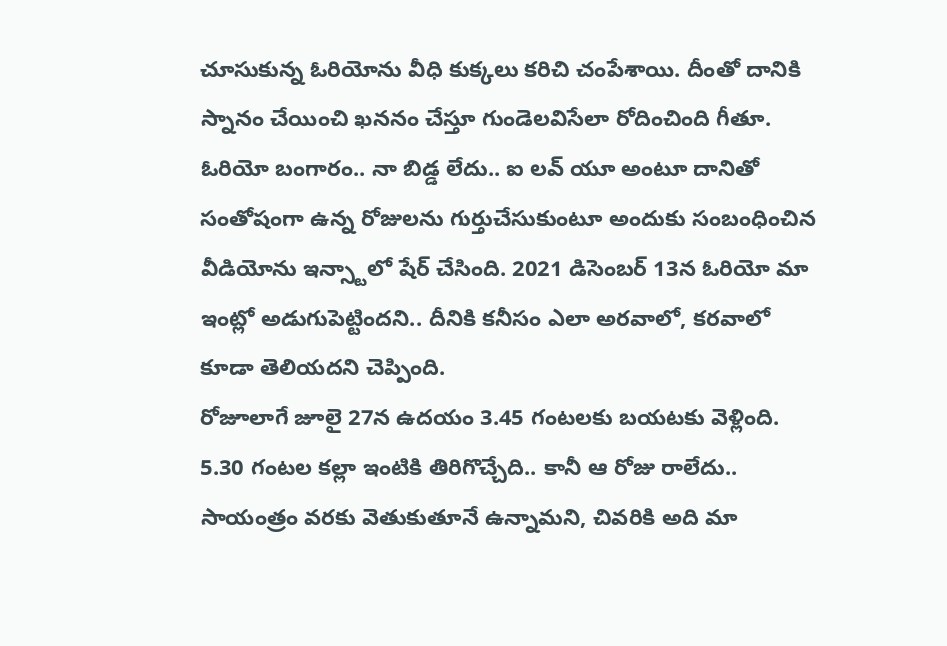చూసుకున్న ఓరియోను వీధి కుక్కలు కరిచి చంపేశాయి. దీంతో దానికి స్నానం చేయించి ఖననం చేస్తూ గుండెలవిసేలా రోదించింది గీతూ. ఓరియో బంగారం.. నా బిడ్డ లేదు.. ఐ లవ్ యూ అంటూ దానితో సంతోషంగా ఉన్న రోజులను గుర్తుచేసుకుంటూ అందుకు సంబంధించిన వీడియోను ఇన్స్టాలో షేర్ చేసింది. 2021 డిసెంబర్ 13న ఓరియో మా ఇంట్లో అడుగుపెట్టిందని.. దీనికి కనీసం ఎలా అరవాలో, కరవాలో కూడా తెలియదని చెప్పింది.
రోజూలాగే జూలై 27న ఉదయం 3.45 గంటలకు బయటకు వెళ్లింది. 5.30 గంటల కల్లా ఇంటికి తిరిగొచ్చేది.. కానీ ఆ రోజు రాలేదు.. సాయంత్రం వరకు వెతుకుతూనే ఉన్నామని, చివరికి అది మా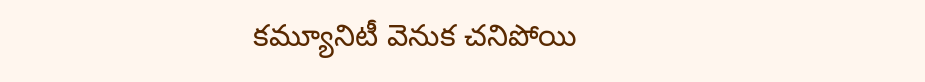కమ్యూనిటీ వెనుక చనిపోయి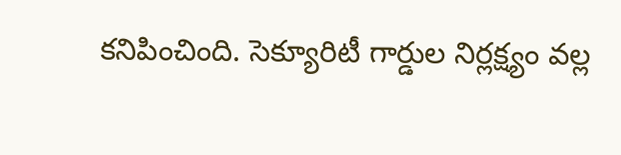కనిపించింది. సెక్యూరిటీ గార్డుల నిర్లక్ష్యం వల్ల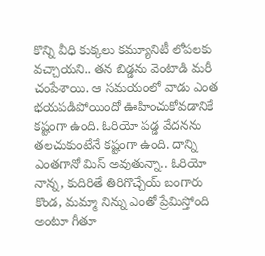కొన్ని వీధి కుక్కలు కమ్యూనిటీ లోపలకు వచ్చాయని.. తన బిడ్డను వెంటాడి మరీ చంపేశాయి. ఆ సమయంలో వాడు ఎంత భయపడిపోయిందో ఊహించుకోవడానికే కష్టంగా ఉంది. ఓరియో పడ్డ వేదనను తలచుకుంటేనే కష్టంగా ఉంది. దాన్ని ఎంతగానో మిస్ అవుతున్నా.. ఓరియో నాన్న, కుదిరితే తిరిగొచ్చేయ్ బంగారు కొండ, మమ్మా నిన్ను ఎంతో ప్రేమిస్తోంది అంటూ గీతూ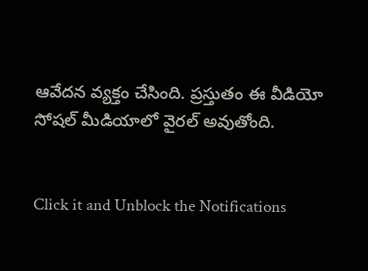ఆవేదన వ్యక్తం చేసింది. ప్రస్తుతం ఈ వీడియో సోషల్ మీడియాలో వైరల్ అవుతోంది.


Click it and Unblock the Notifications